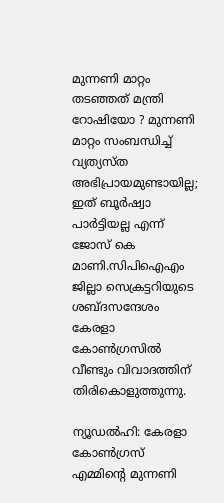മുന്നണി മാറ്റം തടഞ്ഞത് മന്ത്രി റോഷിയോ ? മുന്നണി മാറ്റം സംബന്ധിച്ച് വ്യത്യസ്ത അഭിപ്രായമുണ്ടായില്ല; ഇത് ബൂർഷ്വാ പാർട്ടിയല്ല എന്ന് ജോസ് കെ മാണി.സിപിഐഎം ജില്ലാ സെക്രട്ടറിയുടെ ശബ്ദസന്ദേശം കേരളാ കോണ്‍ഗ്രസില്‍ വീണ്ടും വിവാദത്തിന് തിരികൊളുത്തുന്നു.

ന്യൂഡല്‍ഹി: കേരളാ കോണ്‍ഗ്രസ് എമ്മിന്റെ മുന്നണി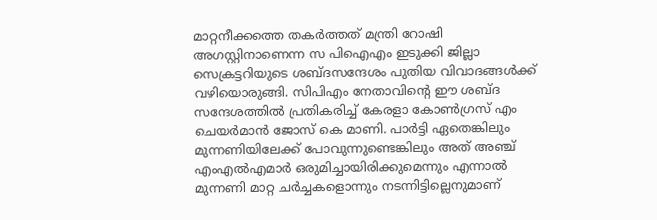മാറ്റനീക്കത്തെ തകര്‍ത്തത് മന്ത്രി റോഷി അഗസ്റ്റിനാണെന്ന സ പിഐഎം ഇടുക്കി ജില്ലാ സെക്രട്ടറിയുടെ ശബ്ദസന്ദേശം പുതിയ വിവാദങ്ങള്‍ക്ക് വഴിയൊരുങ്ങി. സിപിഎം നേതാവിന്റെ ഈ ശബ്ദ സന്ദേശത്തില്‍ പ്രതികരിച്ച് കേരളാ കോണ്‍ഗ്രസ് എം ചെയര്‍മാന്‍ ജോസ് കെ മാണി. പാര്‍ട്ടി ഏതെങ്കിലും മുന്നണിയിലേക്ക് പോവുന്നുണ്ടെങ്കിലും അത് അഞ്ച് എംഎല്‍എമാര്‍ ഒരുമിച്ചായിരിക്കുമെന്നും എന്നാല്‍ മുന്നണി മാറ്റ ചര്‍ച്ചകളൊന്നും നടന്നിട്ടില്ലെനുമാണ്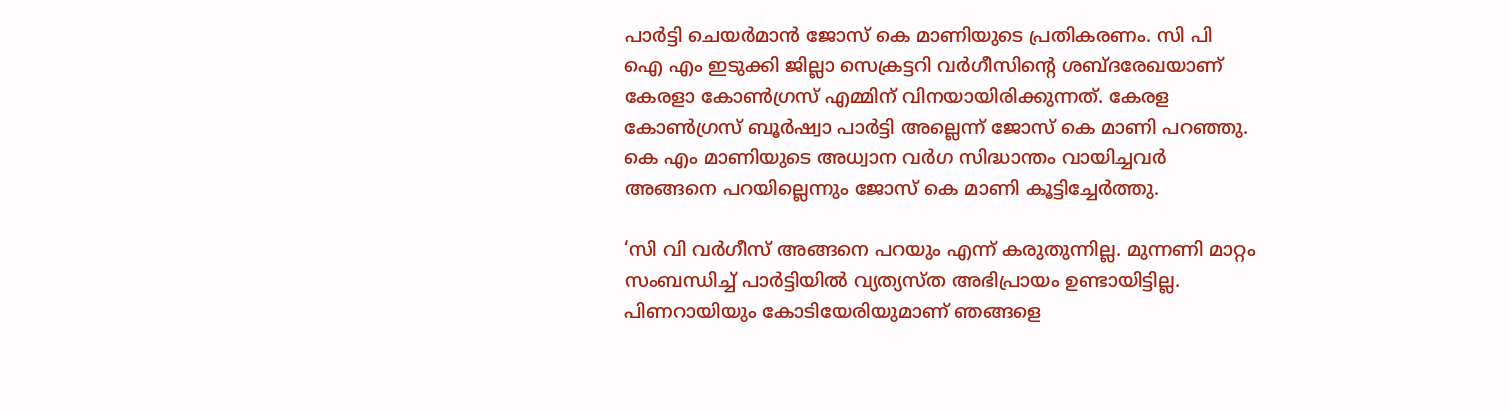പാര്‍ട്ടി ചെയര്‍മാന്‍ ജോസ് കെ മാണിയുടെ പ്രതികരണം. സി പി ഐ എം ഇടുക്കി ജില്ലാ സെക്രട്ടറി വര്‍ഗീസിന്റെ ശബ്ദരേഖയാണ് കേരളാ കോണ്‍ഗ്രസ് എമ്മിന് വിനയായിരിക്കുന്നത്. കേരള കോണ്‍ഗ്രസ് ബൂര്‍ഷ്വാ പാര്‍ട്ടി അല്ലെന്ന് ജോസ് കെ മാണി പറഞ്ഞു. കെ എം മാണിയുടെ അധ്വാന വര്‍ഗ സിദ്ധാന്തം വായിച്ചവര്‍ അങ്ങനെ പറയില്ലെന്നും ജോസ് കെ മാണി കൂട്ടിച്ചേര്‍ത്തു.

‘സി വി വര്‍ഗീസ് അങ്ങനെ പറയും എന്ന് കരുതുന്നില്ല. മുന്നണി മാറ്റം സംബന്ധിച്ച് പാര്‍ട്ടിയില്‍ വ്യത്യസ്ത അഭിപ്രായം ഉണ്ടായിട്ടില്ല. പിണറായിയും കോടിയേരിയുമാണ് ഞങ്ങളെ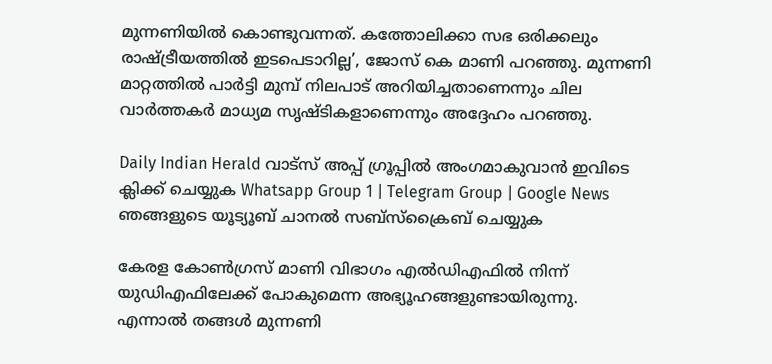മുന്നണിയില്‍ കൊണ്ടുവന്നത്. കത്തോലിക്കാ സഭ ഒരിക്കലും രാഷ്ട്രീയത്തില്‍ ഇടപെടാറില്ല’, ജോസ് കെ മാണി പറഞ്ഞു. മുന്നണി മാറ്റത്തില്‍ പാര്‍ട്ടി മുമ്പ് നിലപാട് അറിയിച്ചതാണെന്നും ചില വാര്‍ത്തകര്‍ മാധ്യമ സൃഷ്ടികളാണെന്നും അദ്ദേഹം പറഞ്ഞു.

Daily Indian Herald വാട്സ് അപ്പ് ഗ്രൂപ്പിൽ അംഗമാകുവാൻ ഇവിടെ ക്ലിക്ക് ചെയ്യുക Whatsapp Group 1 | Telegram Group | Google News ഞങ്ങളുടെ യൂട്യൂബ് ചാനൽ സബ്സ്ക്രൈബ് ചെയ്യുക

കേരള കോണ്‍ഗ്രസ് മാണി വിഭാഗം എല്‍ഡിഎഫില്‍ നിന്ന് യുഡിഎഫിലേക്ക് പോകുമെന്ന അഭ്യൂഹങ്ങളുണ്ടായിരുന്നു. എന്നാല്‍ തങ്ങള്‍ മുന്നണി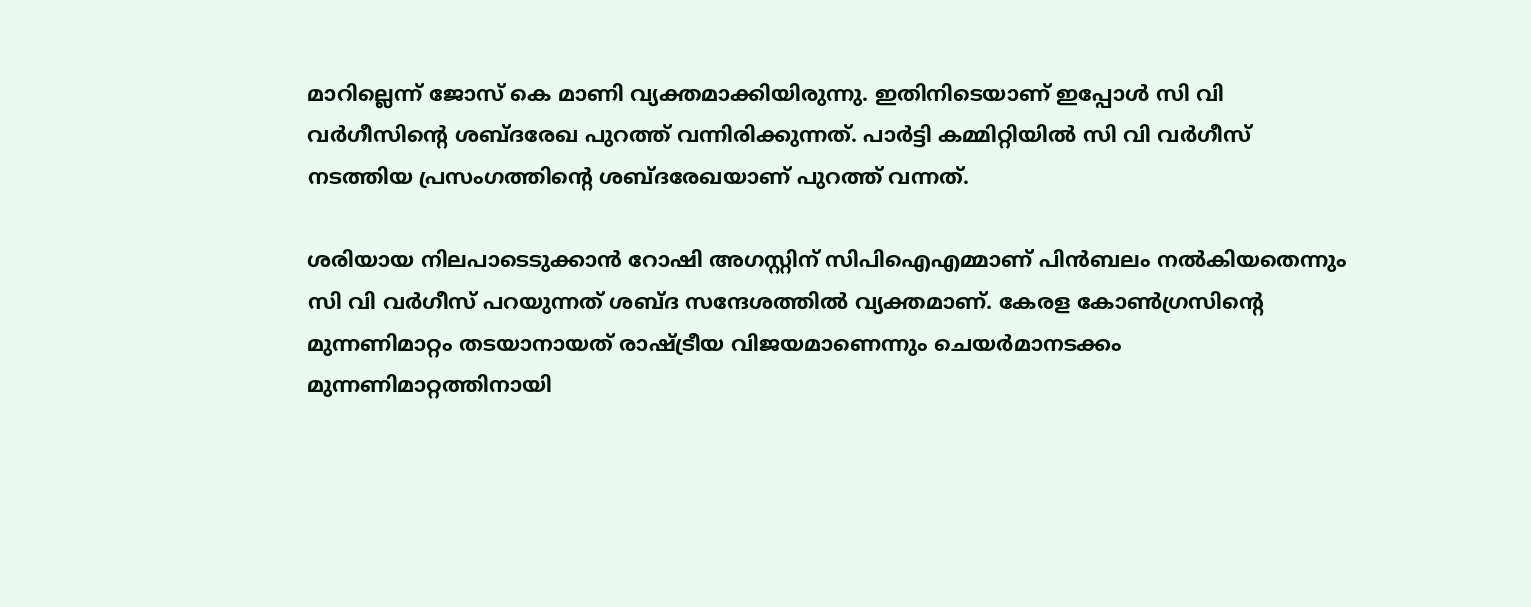മാറില്ലെന്ന് ജോസ് കെ മാണി വ്യക്തമാക്കിയിരുന്നു. ഇതിനിടെയാണ് ഇപ്പോള്‍ സി വി വര്‍ഗീസിന്റെ ശബ്ദരേഖ പുറത്ത് വന്നിരിക്കുന്നത്. പാര്‍ട്ടി കമ്മിറ്റിയില്‍ സി വി വര്‍ഗീസ് നടത്തിയ പ്രസംഗത്തിന്റെ ശബ്ദരേഖയാണ് പുറത്ത് വന്നത്.

ശരിയായ നിലപാടെടുക്കാന്‍ റോഷി അഗസ്റ്റിന് സിപിഐഎമ്മാണ് പിന്‍ബലം നല്‍കിയതെന്നും സി വി വര്‍ഗീസ് പറയുന്നത് ശബ്ദ സന്ദേശത്തില്‍ വ്യക്തമാണ്. കേരള കോണ്‍ഗ്രസിന്റെ മുന്നണിമാറ്റം തടയാനായത് രാഷ്ട്രീയ വിജയമാണെന്നും ചെയര്‍മാനടക്കം മുന്നണിമാറ്റത്തിനായി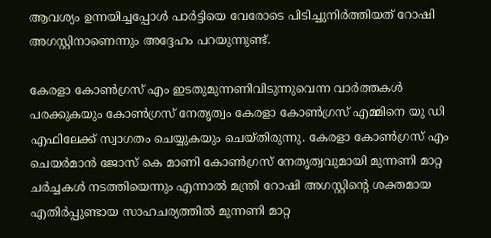ആവശ്യം ഉന്നയിച്ചപ്പോള്‍ പാര്‍ട്ടിയെ വേരോടെ പിടിച്ചുനിര്‍ത്തിയത് റോഷി അഗസ്റ്റിനാണെന്നും അദ്ദേഹം പറയുന്നുണ്ട്.

കേരളാ കോണ്‍ഗ്രസ് എം ഇടതുമുന്നണിവിടുന്നുവെന്ന വാര്‍ത്തകള്‍ പരക്കുകയും കോണ്‍ഗ്രസ് നേതൃത്വം കേരളാ കോണ്‍ഗ്രസ് എമ്മിനെ യു ഡി എഫിലേക്ക് സ്വാഗതം ചെയ്യുകയും ചെയ്തിരുന്നു. കേരളാ കോണ്‍ഗ്രസ് എം ചെയര്‍മാന്‍ ജോസ് കെ മാണി കോണ്‍ഗ്രസ് നേതൃത്വവുമായി മുന്നണി മാറ്റ ചര്‍ച്ചകള്‍ നടത്തിയെന്നും എന്നാല്‍ മന്ത്രി റോഷി അഗസ്റ്റിന്റെ ശക്തമായ എതിര്‍പ്പുണ്ടായ സാഹചര്യത്തില്‍ മുന്നണി മാറ്റ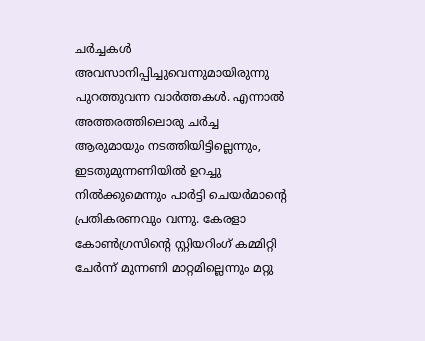ചര്‍ച്ചകള്‍ അവസാനിപ്പിച്ചുവെന്നുമായിരുന്നു പുറത്തുവന്ന വാര്‍ത്തകള്‍. എന്നാല്‍ അത്തരത്തിലൊരു ചര്‍ച്ച ആരുമായും നടത്തിയിട്ടില്ലെന്നും, ഇടതുമുന്നണിയില്‍ ഉറച്ചു നില്‍ക്കുമെന്നും പാര്‍ട്ടി ചെയര്‍മാന്റെ പ്രതികരണവും വന്നു. കേരളാ കോണ്‍ഗ്രസിന്റെ സ്റ്റിയറിംഗ് കമ്മിറ്റി ചേര്‍ന്ന് മുന്നണി മാറ്റമില്ലെന്നും മറ്റു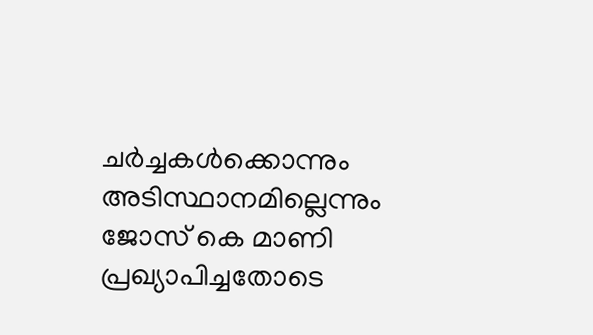ചര്‍ച്ചകള്‍ക്കൊന്നും അടിസ്ഥാനമില്ലെന്നും ജോസ് കെ മാണി പ്രഖ്യാപിച്ചതോടെ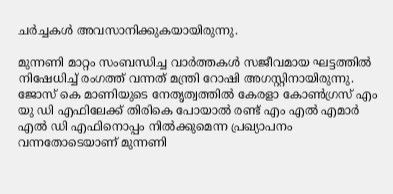ചര്‍ച്ചകള്‍ അവസാനിക്കുകയായിരുന്നു.

മുന്നണി മാറ്റം സംബന്ധിച്ച വാര്‍ത്തകള്‍ സജീവമായ ഘട്ടത്തില്‍ നിഷേധിച്ച് രംഗത്ത് വന്നത് മന്ത്രി റോഷി അഗസ്റ്റിനായിരുന്നു. ജോസ് കെ മാണിയുടെ നേതൃത്വത്തില്‍ കേരളാ കോണ്‍ഗ്രസ് എം യു ഡി എഫിലേക്ക് തിരികെ പോയാല്‍ രണ്ട് എം എല്‍ എമാര്‍ എല്‍ ഡി എഫിനൊപ്പം നില്‍ക്കുമെന്ന പ്രഖ്യാപനം വന്നതോടെയാണ് മുന്നണി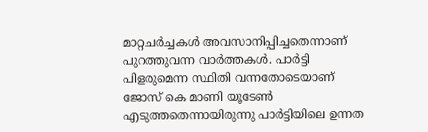മാറ്റചര്‍ച്ചകള്‍ അവസാനിപ്പിച്ചതെന്നാണ് പുറത്തുവന്ന വാര്‍ത്തകള്‍. പാര്‍ട്ടി പിളരുമെന്ന സ്ഥിതി വന്നതോടെയാണ് ജോസ് കെ മാണി യൂടേണ്‍ എടുത്തതെന്നായിരുന്നു പാര്‍ട്ടിയിലെ ഉന്നത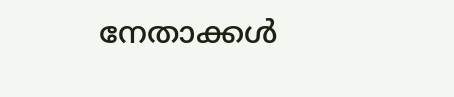നേതാക്കള്‍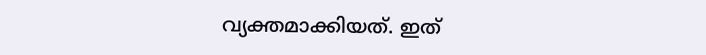വ്യക്തമാക്കിയത്. ഇത്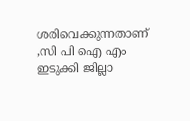ശരിവെക്കുന്നതാണ് ,സി പി ഐ എം ഇടുക്കി ജില്ലാ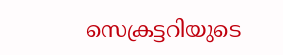സെക്രട്ടറിയുടെ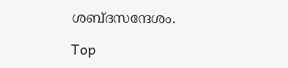ശബ്ദസന്ദേശം.

Top